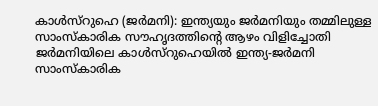കാൾസ്റുഹെ (ജർമനി): ഇന്ത്യയും ജർമനിയും തമ്മിലുള്ള സാംസ്കാരിക സൗഹൃദത്തിന്റെ ആഴം വിളിച്ചോതി ജർമനിയിലെ കാൾസ്റുഹെയിൽ ഇന്ത്യ-ജർമനി സാംസ്കാരിക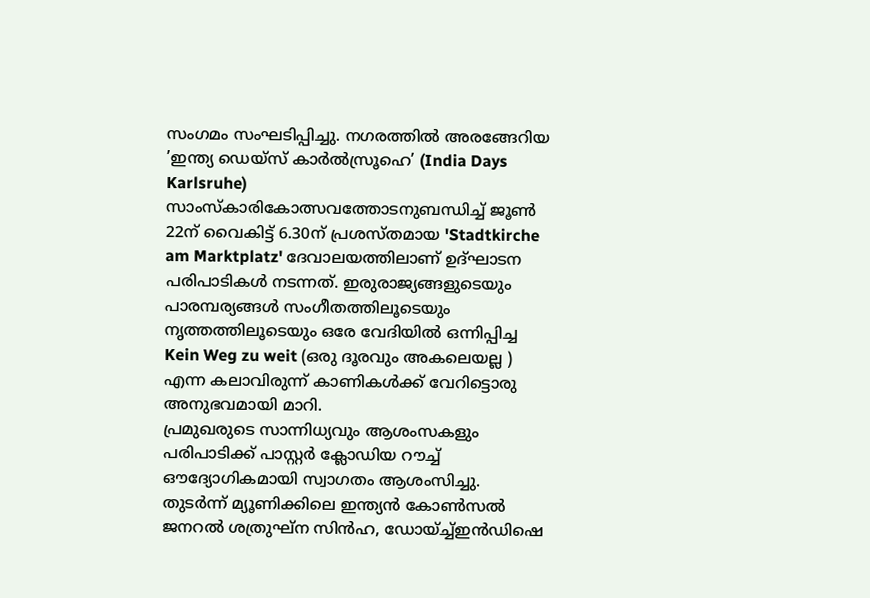സംഗമം സംഘടിപ്പിച്ചു. നഗരത്തിൽ അരങ്ങേറിയ ’ഇന്ത്യ ഡെയ്സ് കാർൽസ്രൂഹെ’ (India Days Karlsruhe) സാംസ്കാരികോത്സവത്തോടനുബന്ധിച്ച് ജൂൺ 22ന് വൈകിട്ട് 6.30ന് പ്രശസ്തമായ 'Stadtkirche am Marktplatz' ദേവാലയത്തിലാണ് ഉദ്ഘാടന പരിപാടികൾ നടന്നത്. ഇരുരാജ്യങ്ങളുടെയും പാരമ്പര്യങ്ങൾ സംഗീതത്തിലൂടെയും നൃത്തത്തിലൂടെയും ഒരേ വേദിയിൽ ഒന്നിപ്പിച്ച Kein Weg zu weit (ഒരു ദൂരവും അകലെയല്ല ) എന്ന കലാവിരുന്ന് കാണികൾക്ക് വേറിട്ടൊരു അനുഭവമായി മാറി.
പ്രമുഖരുടെ സാന്നിധ്യവും ആശംസകളും
പരിപാടിക്ക് പാസ്റ്റർ ക്ലോഡിയ റൗച്ച് ഔദ്യോഗികമായി സ്വാഗതം ആശംസിച്ചു. തുടർന്ന് മ്യൂണിക്കിലെ ഇന്ത്യൻ കോൺസൽ ജനറൽ ശത്രുഘ്ന സിൻഹ, ഡോയ്ച്ച്ഇൻഡിഷെ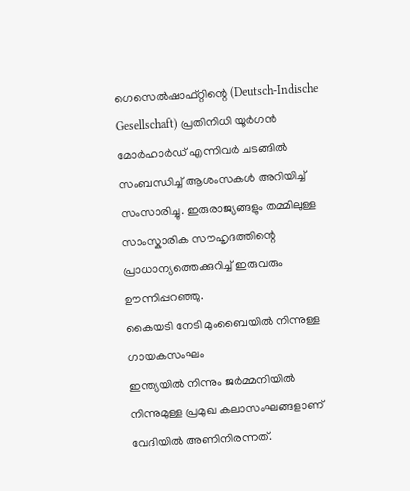ഗെസെൽഷാഫ്റ്റിന്റെ (Deutsch-Indische Gesellschaft) പ്രതിനിധി യൂർഗൻ മോർഹാർഡ് എന്നിവർ ചടങ്ങിൽ സംബന്ധിച്ച് ആശംസകൾ അറിയിച്ച് സംസാരിച്ചു. ഇരുരാജ്യങ്ങളും തമ്മിലുള്ള സാംസ്കാരിക സൗഹൃദത്തിന്റെ പ്രാധാന്യത്തെക്കുറിച്ച് ഇരുവരും ഊന്നിപ്പറഞ്ഞു.
കൈയടി നേടി മുംബൈയിൽ നിന്നുള്ള ഗായകസംഘം
ഇന്ത്യയിൽ നിന്നും ജർമ്മനിയിൽ നിന്നുമുള്ള പ്രമുഖ കലാസംഘങ്ങളാണ് വേദിയിൽ അണിനിരന്നത്.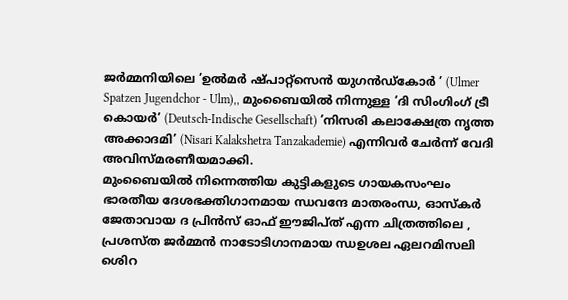ജർമ്മനിയിലെ ’ഉൽമർ ഷ്പാറ്റ്സെൻ യുഗൻഡ്കോർ ’ (Ulmer Spatzen Jugendchor - Ulm),, മുംബൈയിൽ നിന്നുള്ള ’ദി സിംഗിംഗ് ട്രീ കൊയർ’ (Deutsch-Indische Gesellschaft) ’നിസരി കലാക്ഷേത്ര നൃത്ത അക്കാദമി’ (Nisari Kalakshetra Tanzakademie) എന്നിവർ ചേർന്ന് വേദി അവിസ്മരണീയമാക്കി.
മുംബൈയിൽ നിന്നെത്തിയ കുട്ടികളുടെ ഗായകസംഘം ഭാരതീയ ദേശഭക്തിഗാനമായ ന്ധവന്ദേ മാതരംന്ധ, ഓസ്കർ ജേതാവായ ദ പ്രിൻസ് ഓഫ് ഈജിപ്ത് എന്ന ചിത്രത്തിലെ , പ്രശസ്ത ജർമ്മൻ നാടോടിഗാനമായ ന്ധഉശല ഏലറമിസലി ശെിറ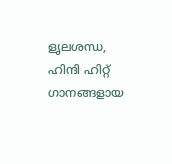ളൃലശന്ധ, ഹിന്ദി ഹിറ്റ് ഗാനങ്ങളായ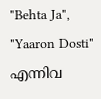"Behta Ja", "Yaaron Dosti" എന്നിവ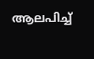ആലപിച്ച്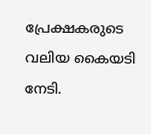പ്രേക്ഷകരുടെ വലിയ കൈയടി നേടി.